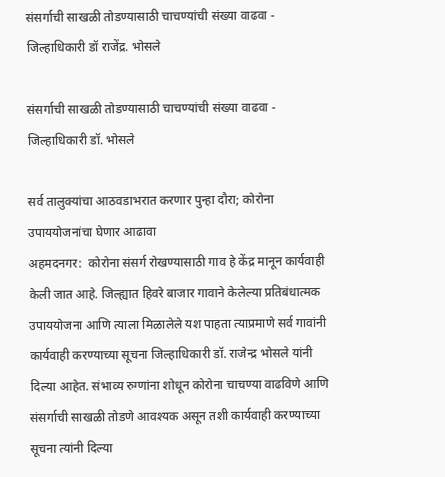संसर्गाची साखळी तोडण्यासाठी चाचण्यांची संख्या वाढवा - जिल्हाधिकारी डॉ राजेंद्र. भोसले

संसर्गाची साखळी तोडण्यासाठी चाचण्यांची संख्या वाढवा - जिल्हाधिकारी डॉ. भोसले

सर्व तालुक्यांचा आठवडाभरात करणार पुन्हा दौरा; कोरोना उपाययोजनांचा घेणार आढावा
अहमदनगर:  कोरोना संसर्ग रोखण्यासाठी गाव हे केंद्र मानून कार्यवाही केली जात आहे. जिल्ह्यात हिवरे बाजार गावाने केलेल्या प्रतिबंधात्मक उपाययोजना आणि त्याला मिळालेले यश पाहता त्याप्रमाणे सर्व गावांनी कार्यवाही करण्याच्या सूचना जिल्हाधिकारी डॉ. राजेन्द्र भोसले यांनी दिल्या आहेत. संभाव्य रुग्णांना शोधून कोरोना चाचण्या वाढविणे आणि संसर्गाची साखळी तोडणे आवश्यक असून तशी कार्यवाही करण्याच्या सूचना त्यांनी दिल्या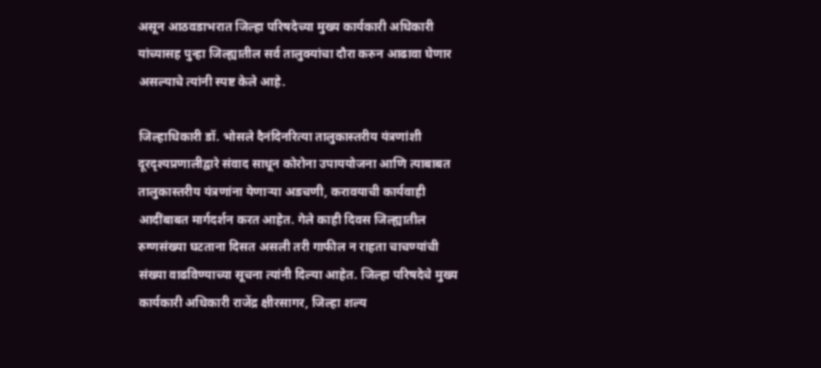असून आठवडाभरात जिल्हा परिषदेच्या मुख्य कार्यकारी अधिकारी यांच्यासह पुन्हा जिल्ह्यातील सर्व तालुक्यांचा दौरा करुन आढावा घेणार असल्याचे त्यांनी स्पष्ट केले आहे.

जिल्हाधिकारी डॉ. भोसले दैनंदिनरित्या तालुकास्तरीय यंत्रणांशी दूरदृश्यप्रणालीद्वारे संवाद साधून कोरोना उपाययोजना आणि त्याबाबत तालुकास्तरीय यंत्रणांना येणाऱ्या अडचणी, करावयाची कार्यवाही आदींबाबत मार्गदर्शन करत आहेत. गेले काही दिवस जिल्ह्यातील रुग्णसंख्या घटताना दिसत असली तरी गाफील न राहता चाचण्यांची संख्या वाढविण्याच्या सूचना त्यांनी दिल्या आहेत. जिल्हा परिषदेचे मुख्य कार्यकारी अधिकारी राजेंद्र क्षीरसागर, जिल्हा शल्य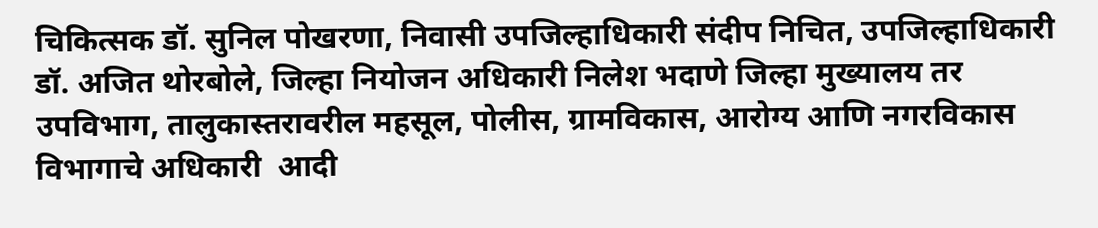चिकित्सक डॉ. सुनिल पोखरणा, निवासी उपजिल्हाधिकारी संदीप निचित, उपजिल्हाधिकारी डॉ. अजित थोरबोले, जिल्हा नियोजन अधिकारी निलेश भदाणे जिल्हा मुख्यालय तर उपविभाग, तालुकास्तरावरील महसूल, पोलीस, ग्रामविकास, आरोग्य आणि नगरविकास विभागाचे अधिकारी  आदी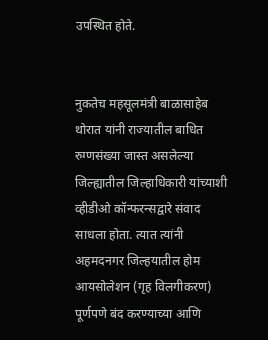उपस्थित होते.


नुकतेच महसूलमंत्री बाळासाहेब थोरात यांनी राज्यातील बाधित रुग्णसंख्या जास्त असलेल्या जिल्ह्यातील जिल्हाधिकारी यांच्याशी व्हीडीओ कॉन्फरन्सद्वारे संवाद साधला होता. त्यात त्यांनी अहमदनगर जिल्हयातील होम आयसोलेशन (गृह विलगीकरण) पूर्णपणे बंद करण्याच्या आणि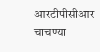आरटीपीसीआर चाचण्या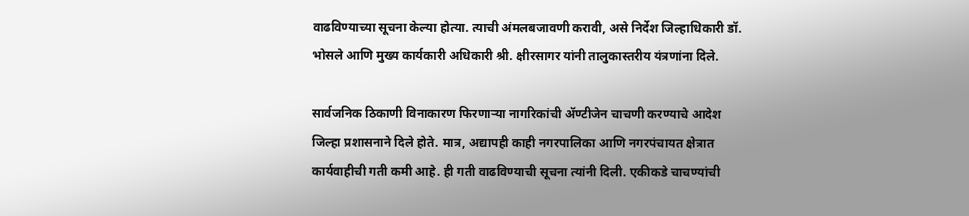वाढविण्याच्या सूचना केल्या होत्या. त्याची अंमलबजावणी करावी, असे निर्देश जिल्हाधिकारी डॉ. भोसले आणि मुख्य कार्यकारी अधिकारी श्री. क्षीरसागर यांनी तालुकास्तरीय यंत्रणांना दिले.

सार्वजनिक ठिकाणी विनाकारण फिरणाऱ्या नागरिकांची ॲण्टीजेन चाचणी करण्याचे आदेश जिल्हा प्रशासनाने दिले होते. मात्र, अद्यापही काही नगरपालिका आणि नगरपंचायत क्षेत्रात कार्यवाहीची गती कमी आहे. ही गती वाढविण्याची सूचना त्यांनी दिली. एकीकडे चाचण्यांची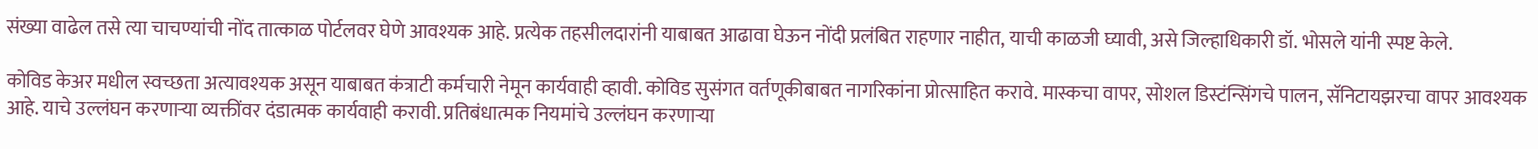संख्या वाढेल तसे त्या चाचण्यांची नोंद तात्काळ पोर्टलवर घेणे आवश्यक आहे. प्रत्येक तहसीलदारांनी याबाबत आढावा घेऊन नोंदी प्रलंबित राहणार नाहीत, याची काळजी घ्यावी, असे जिल्हाधिकारी डॉ. भोसले यांनी स्पष्ट केले.

कोविड केअर मधील स्वच्छता अत्यावश्यक असून याबाबत कंत्राटी कर्मचारी नेमून कार्यवाही व्हावी. कोविड सुसंगत वर्तणूकीबाबत नागरिकांना प्रोत्साहित करावे. मास्कचा वापर, सोशल डिस्टंन्सिंगचे पालन, सॅनिटायझरचा वापर आवश्यक आहे. याचे उल्लंघन करणाऱ्या व्यक्तींवर दंडात्मक कार्यवाही करावी. प्रतिबंधात्मक नियमांचे उल्लंघन करणाऱ्या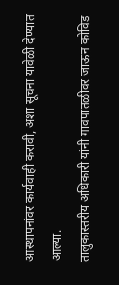आस्थापनांवर कार्यवाही करावी, अशा सूचना यावेळी देण्यात आल्या.
तालुकास्तरीय अधिकारी यांनी गावपातळीवर जाऊन कोविड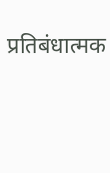प्रतिबंधात्मक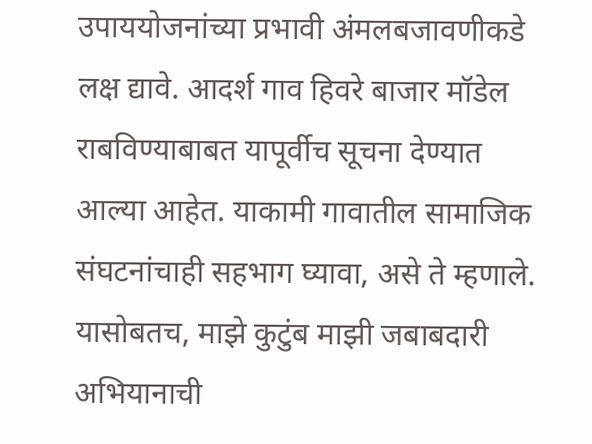उपाययोजनांच्या प्रभावी अंमलबजावणीकडे लक्ष द्यावे. आदर्श गाव हिवरे बाजार मॉडेल राबविण्याबाबत यापूर्वीच सूचना देण्यात आल्या आहेत. याकामी गावातील सामाजिक संघटनांचाही सहभाग घ्यावा, असे ते म्हणाले. यासोबतच, माझे कुटुंब माझी जबाबदारी अभियानाची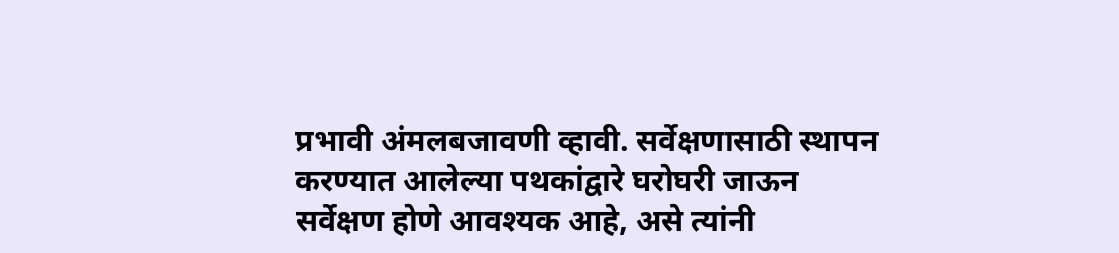प्रभावी अंमलबजावणी व्हावी. सर्वेक्षणासाठी स्थापन करण्यात आलेल्या पथकांद्वारे घरोघरी जाऊन सर्वेक्षण होणे आवश्यक आहे, असे त्यांनी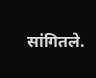सांगितले.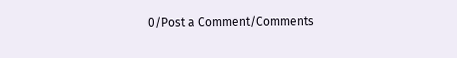0/Post a Comment/Comments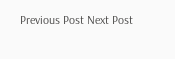Previous Post Next Post